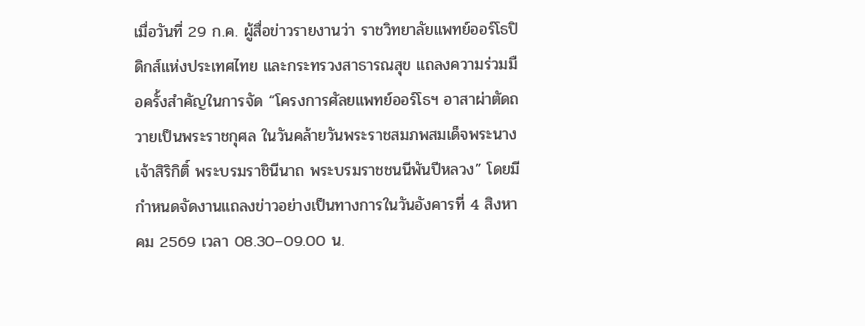เมื่อวันที่ 29 ก.ค. ผู้สื่อข่าวรายงานว่า ราชวิทยาลัยแพทย์ออร์โธปิดิกส์แห่งประเทศไทย และกระทรวงสาธารณสุข แถลงความร่วมมือครั้งสำคัญในการจัด “โครงการศัลยแพทย์ออร์โธฯ อาสาผ่าตัดถวายเป็นพระราชกุศล ในวันคล้ายวันพระราชสมภพสมเด็จพระนางเจ้าสิริกิติ์ พระบรมราชินีนาถ พระบรมราชชนนีพันปีหลวง” โดยมีกำหนดจัดงานแถลงข่าวอย่างเป็นทางการในวันอังคารที่ 4 สิงหาคม 2569 เวลา 08.30–09.00 น.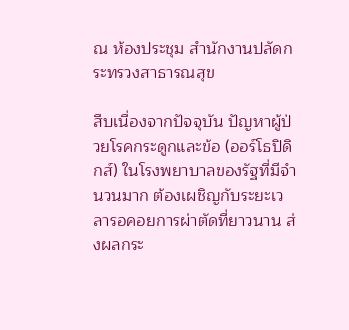ณ ห้องประชุม สำนักงานปลัดกระทรวงสาธารณสุข

สืบเนื่องจากปัจจุบัน ปัญหาผู้ป่วยโรคกระดูกและข้อ (ออร์โธปิดิกส์) ในโรงพยาบาลของรัฐที่มีจำนวนมาก ต้องเผชิญกับระยะเวลารอคอยการผ่าตัดที่ยาวนาน ส่งผลกระ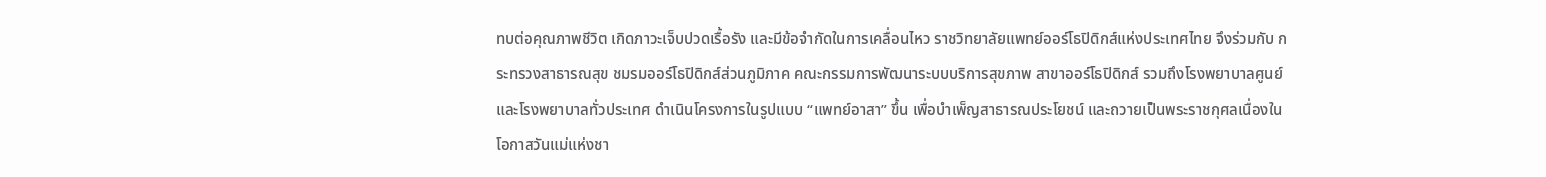ทบต่อคุณภาพชีวิต เกิดภาวะเจ็บปวดเรื้อรัง และมีข้อจำกัดในการเคลื่อนไหว ราชวิทยาลัยแพทย์ออร์โธปิดิกส์แห่งประเทศไทย จึงร่วมกับ กระทรวงสาธารณสุข ชมรมออร์โธปิดิกส์ส่วนภูมิภาค คณะกรรมการพัฒนาระบบบริการสุขภาพ สาขาออร์โธปิดิกส์ รวมถึงโรงพยาบาลศูนย์และโรงพยาบาลทั่วประเทศ ดำเนินโครงการในรูปแบบ “แพทย์อาสา” ขึ้น เพื่อบำเพ็ญสาธารณประโยชน์ และถวายเป็นพระราชกุศลเนื่องในโอกาสวันแม่แห่งชา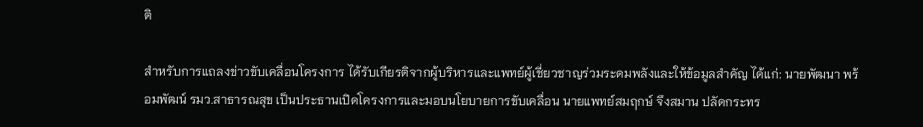ติ

สำหรับการแถลงข่าวขับเคลื่อนโครงการ ได้รับเกียรติจากผู้บริหารและแพทย์ผู้เชี่ยวชาญร่วมระดมพลังและให้ข้อมูลสำคัญ ได้แก่: นายพัฒนา พร้อมพัฒน์ รมว.สาธารณสุข เป็นประธานเปิดโครงการและมอบนโยบายการขับเคลื่อน นายแพทย์สมฤกษ์ จึงสมาน ปลัดกระทร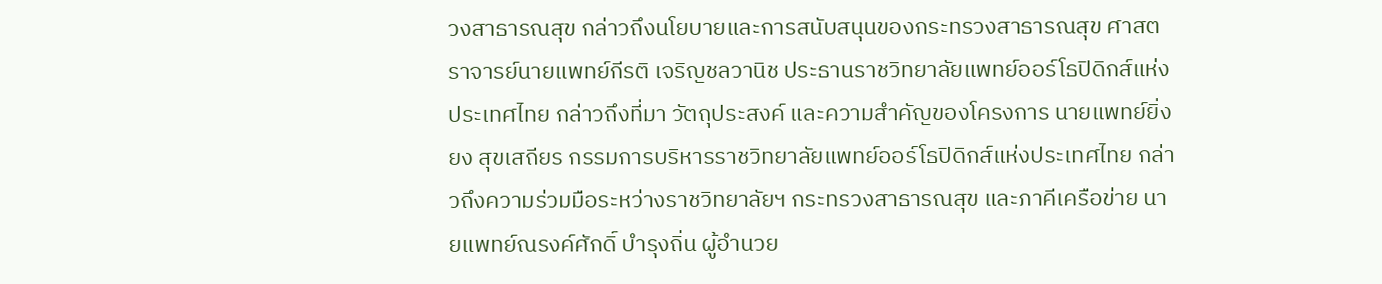วงสาธารณสุข กล่าวถึงนโยบายและการสนับสนุนของกระทรวงสาธารณสุข ศาสตราจารย์นายแพทย์กีรติ เจริญชลวานิช ประธานราชวิทยาลัยแพทย์ออร์โธปิดิกส์แห่งประเทศไทย กล่าวถึงที่มา วัตถุประสงค์ และความสำคัญของโครงการ นายแพทย์ยิ่งยง สุขเสถียร กรรมการบริหารราชวิทยาลัยแพทย์ออร์โธปิดิกส์แห่งประเทศไทย กล่าวถึงความร่วมมือระหว่างราชวิทยาลัยฯ กระทรวงสาธารณสุข และภาคีเครือข่าย นายแพทย์ณรงค์ศักดิ์ บำรุงถิ่น ผู้อำนวย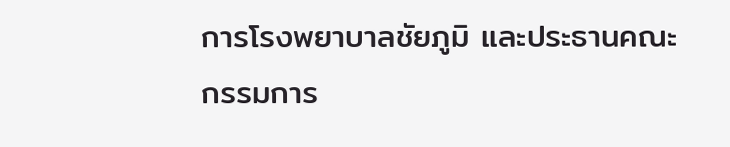การโรงพยาบาลชัยภูมิ และประธานคณะกรรมการ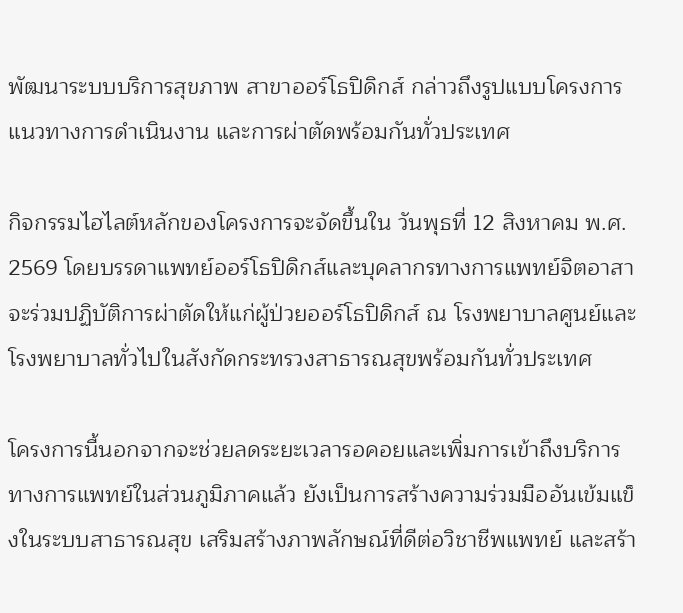พัฒนาระบบบริการสุขภาพ สาขาออร์โธปิดิกส์ กล่าวถึงรูปแบบโครงการ แนวทางการดำเนินงาน และการผ่าตัดพร้อมกันทั่วประเทศ

กิจกรรมไฮไลต์หลักของโครงการจะจัดขึ้นใน วันพุธที่ 12 สิงหาคม พ.ศ. 2569 โดยบรรดาแพทย์ออร์โธปิดิกส์และบุคลากรทางการแพทย์จิตอาสาจะร่วมปฏิบัติการผ่าตัดให้แก่ผู้ป่วยออร์โธปิดิกส์ ณ โรงพยาบาลศูนย์และโรงพยาบาลทั่วไปในสังกัดกระทรวงสาธารณสุขพร้อมกันทั่วประเทศ

โครงการนี้นอกจากจะช่วยลดระยะเวลารอคอยและเพิ่มการเข้าถึงบริการทางการแพทย์ในส่วนภูมิภาคแล้ว ยังเป็นการสร้างความร่วมมืออันเข้มแข็งในระบบสาธารณสุข เสริมสร้างภาพลักษณ์ที่ดีต่อวิชาชีพแพทย์ และสร้า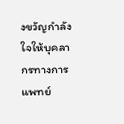งขวัญกำลังใจให้บุคลากรทางการแพทย์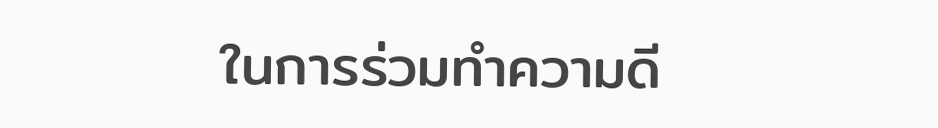ในการร่วมทำความดี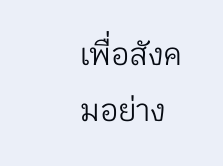เพื่อสังคมอย่าง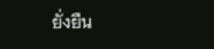ยั่งยืน